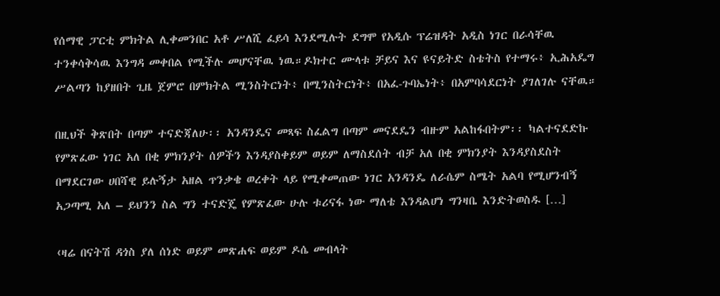የሰማዊ ፓርቲ ምክትል ሊቀመንበር አቶ ሥለሺ ፈይሳ እንደሚሉት ደግሞ የአዲሱ ፕሬዝዳት አዲስ ነገር በራሳቸዉ ተንቀሳቅሳዉ እንግዳ መቀበል የሚችሉ መሆናቸዉ ነዉ።ዶክተር ሙላቱ ቻይና እና ዩናይትድ ስቴትስ የተማሩ፥ ኢሕአዴግ ሥልጣን ከያዘበት ጊዜ ጀምሮ በምክትል ሚንስትርነት፥ በሚንስትርነት፥ በአፈ-ጉባኤነት፥ በአምባሳደርነት ያገለገሉ ናቸዉ።

በዚህች ቅጽበት በጣም ተናድጃለሁ፡፡ አንዳንዴና መጻፍ ስፈልግ በጣም መናደዴን ብዙም አልከፋበትም፡፡ ካልተናደድኩ የምጽፈው ነገር አለ በቂ ምክንያት ሰዎችን እንዳያስቀይም ወይም ለማስደሰት ብቻ አለ በቂ ምክንያት እንዳያስደስት በማደርገው ሀበሻዊ ይሉኝታ አዘል ጥንቃቄ ወረቀት ላይ የሚቀመጠው ነገር አንዳንዴ ለራሴም ስሜት አልባ የሚሆንብኝ አጋጣሚ አለ – ይህንን ስል ግን ተናድጄ የምጽፈው ሁሉ ቱሪናፋ ነው ማለቴ እንዳልሆነ ግንዛቤ እንድትወስዱ […]

‹ዛሬ በናትሽ ዳጎስ ያለ ሰነድ ወይም መጽሐፍ ወይም ዶሴ መብላት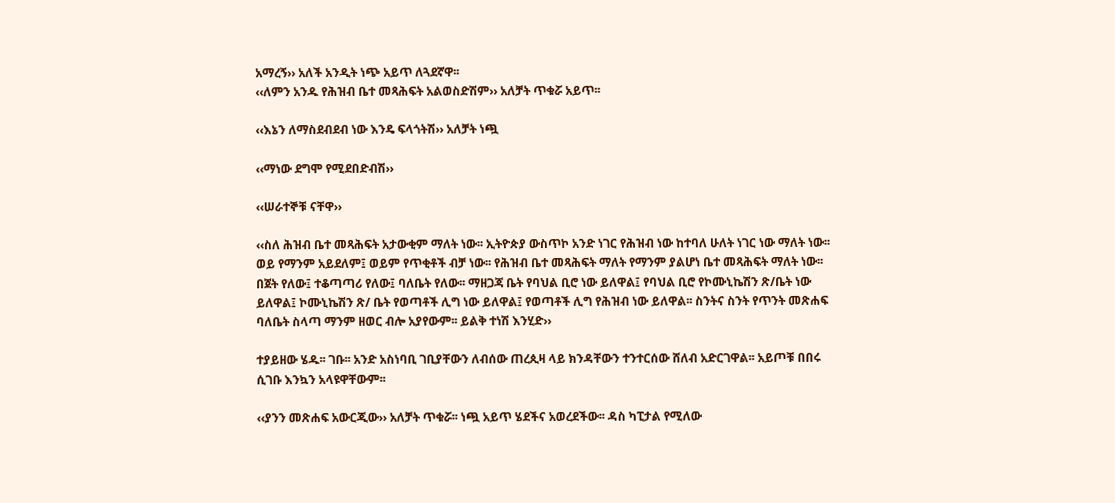አማረኝ›› አለች አንዲት ነጭ አይጥ ለጓደኛዋ፡፡
‹‹ለምን አንዱ የሕዝብ ቤተ መጻሕፍት አልወስድሽም›› አለቻት ጥቁሯ አይጥ፡፡

‹‹እኔን ለማስደብደብ ነው እንዴ ፍላጎትሽ›› አለቻት ነጯ

‹‹ማነው ደግሞ የሚደበድብሽ››

‹‹ሠራተኞቹ ናቸዋ››

‹‹ስለ ሕዝብ ቤተ መጻሕፍት አታውቂም ማለት ነው፡፡ ኢትዮጵያ ውስጥኮ አንድ ነገር የሕዝብ ነው ከተባለ ሁለት ነገር ነው ማለት ነው፡፡ ወይ የማንም አይደለም፤ ወይም የጥቂቶች ብቻ ነው፡፡ የሕዝብ ቤተ መጻሕፍት ማለት የማንም ያልሆነ ቤተ መጻሕፍት ማለት ነው፡፡ በጀት የለው፤ ተቆጣጣሪ የለው፤ ባለቤት የለው፡፡ ማዘጋጃ ቤት የባህል ቢሮ ነው ይለዋል፤ የባህል ቢሮ የኮሙኒኬሽን ጽ/ቤት ነው ይለዋል፤ ኮሙኒኬሽን ጽ/ ቤት የወጣቶች ሊግ ነው ይለዋል፤ የወጣቶች ሊግ የሕዝብ ነው ይለዋል፡፡ ስንትና ስንት የጥንት መጽሐፍ ባለቤት ስላጣ ማንም ዘወር ብሎ አያየውም፡፡ ይልቅ ተነሽ እንሂድ››

ተያይዘው ሄዱ፡፡ ገቡ፡፡ አንድ አስነባቢ ገቢያቸውን ለብሰው ጠረጲዛ ላይ ክንዳቸውን ተንተርሰው ሸለብ አድርገዋል፡፡ አይጦቹ በበሩ ሲገቡ እንኳን አላዩዋቸውም፡፡

‹‹ያንን መጽሐፍ አውርጂው›› አለቻት ጥቁሯ፡፡ ነጯ አይጥ ሄደችና አወረደችው፡፡ ዳስ ካፒታል የሚለው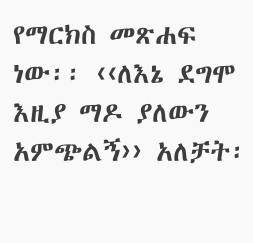የማርክስ መጽሐፍ ነው፡፡ ‹‹ለእኔ ደግሞ እዚያ ማዶ ያለውን አምጭልኝ›› አለቻት፡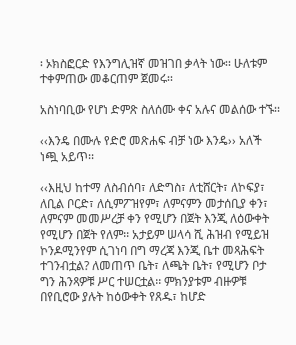፡ ኦክስፎርድ የእንግሊዝኛ መዝገበ ቃላት ነው፡፡ ሁለቱም ተቀምጠው መቆርጠም ጀመሩ፡፡

አስነባቢው የሆነ ድምጽ ስለሰሙ ቀና አሉና መልሰው ተኙ፡፡

‹‹እንዴ በሙሉ የድሮ መጽሐፍ ብቻ ነው እንዴ›› አለች ነጯ አይጥ፡፡

‹‹እዚህ ከተማ ለስብሰባ፣ ለድግስ፣ ለቲሸርት፣ ለኮፍያ፣ ለቢል ቦርድ፣ ለሲምፖዝየም፣ ለምናምን መታሰቢያ ቀን፣ ለምናም መመሥረቻ ቀን የሚሆን በጀት እንጂ ለዕውቀት የሚሆን በጀት የለም፡፡ አታይም ሠላሳ ሺ ሕዝብ የሚይዝ ኮንዶሚንየም ሲገነባ በግ ማረጃ እንጂ ቤተ መጻሕፍት ተገንብቷል? ለመጠጥ ቤት፣ ለጫት ቤት፣ የሚሆን ቦታ ግን ሕንጻዎቹ ሥር ተሠርቷል፡፡ ምክንያቱም ብዙዎቹ በየቢሮው ያሉት ከዕውቀት የጸዱ፣ ከሆድ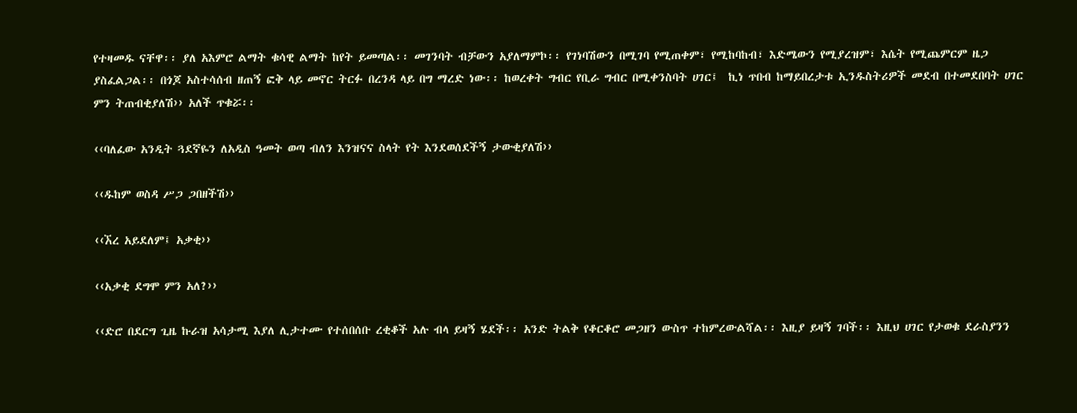የተዛመዱ ናቸዋ፡፡ ያለ አእምሮ ልማት ቁሳዊ ልማት ከየት ይመጣል፡፡ መገንባት ብቻውን አያለማምኮ፡፡ የገነባሽውን በሚገባ የሚጠቀም፣ የሚከባከብ፣ እድሜውን የሚያረዝም፣ እሴት የሚጨምርም ዜጋ ያስፈልጋል፡፡ በጎጆ አስተሳሰብ ዘጠኝ ፎቅ ላይ መኖር ትርፉ በረንዳ ላይ በግ ማረድ ነው፡፡ ከወረቀት ግብር የቢራ ግብር በሚቀንስባት ሀገር፤  ኪነ ጥበብ ከማይበረታቱ ኢንዱስትሪዎች መደብ በተመደበባት ሀገር ምን ትጠብቂያለሽ›› አለች ጥቁሯ፡፡

‹‹ባለፈው አንዲት ጓደኛዬን ለአዲስ ዓመት ወጣ ብለን እንዝናና ስላት የት እንደወሰደችኝ ታውቂያለሽ››

‹‹ዱከም ወስዳ ሥጋ ጋበዘችሽ››

‹‹ኧረ አይደለም፤ አቃቂ››

‹‹አቃቂ ደግሞ ምን አለ?››

‹‹ድሮ በደርግ ጊዜ ኩራዝ አሳታሚ እያለ ሊታተሙ የተሰበሰቡ ረቂቆች አሉ ብላ ይዛኝ ሄደች፡፡ አንድ ትልቅ የቆርቆሮ መጋዘን ውስጥ ተከምረውልሻል፡፡ እዚያ ይዛኝ ገባች፡፡ እዚህ ሀገር የታወቁ ደራስያንን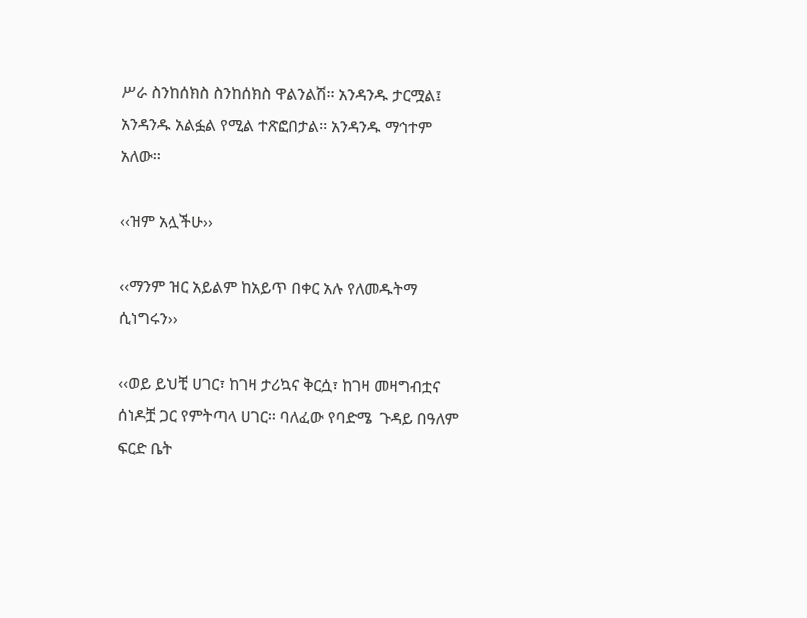ሥራ ስንከሰክስ ስንከሰክስ ዋልንልሽ፡፡ አንዳንዱ ታርሟል፤ አንዳንዱ አልፏል የሚል ተጽፎበታል፡፡ አንዳንዱ ማኅተም አለው፡፡

‹‹ዝም አሏችሁ››

‹‹ማንም ዝር አይልም ከአይጥ በቀር አሉ የለመዱትማ ሲነግሩን››

‹‹ወይ ይህቺ ሀገር፣ ከገዛ ታሪኳና ቅርሷ፣ ከገዛ መዛግብቷና ሰነዶቿ ጋር የምትጣላ ሀገር፡፡ ባለፈው የባድሜ  ጉዳይ በዓለም ፍርድ ቤት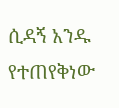ሲዳኝ አንዱ የተጠየቅነው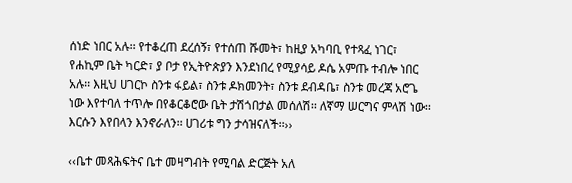ሰነድ ነበር አሉ፡፡ የተቆረጠ ደረሰኝ፣ የተሰጠ ሹመት፣ ከዚያ አካባቢ የተጻፈ ነገር፣ የሐኪም ቤት ካርድ፣ ያ ቦታ የኢትዮጵያን እንደነበረ የሚያሳይ ዶሴ አምጡ ተብሎ ነበር አሉ፡፡ እዚህ ሀገርኮ ስንቱ ፋይል፣ ስንቱ ዶክመንት፣ ስንቱ ደብዳቤ፣ ስንቱ መረጃ አሮጌ ነው እየተባለ ተጥሎ በየቆርቆሮው ቤት ታሽጎበታል መሰለሽ፡፡ ለኛማ ሠርግና ምላሽ ነው፡፡ እርሱን እየበላን እንኖራለን፡፡ ሀገሪቱ ግን ታሳዝናለች፡፡››

‹‹ቤተ መጻሕፍትና ቤተ መዛግብት የሚባል ድርጅት አለ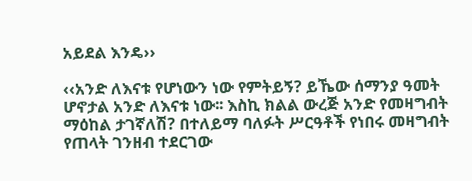አይደል እንዴ››

‹‹አንድ ለእናቱ የሆነውን ነው የምትይኝ? ይኼው ሰማንያ ዓመት ሆኖታል አንድ ለእናቱ ነው፡፡ እስኪ ክልል ውረጅ አንድ የመዛግብት ማዕከል ታገኛለሽ? በተለይማ ባለፉት ሥርዓቶች የነበሩ መዛግብት የጠላት ገንዘብ ተደርገው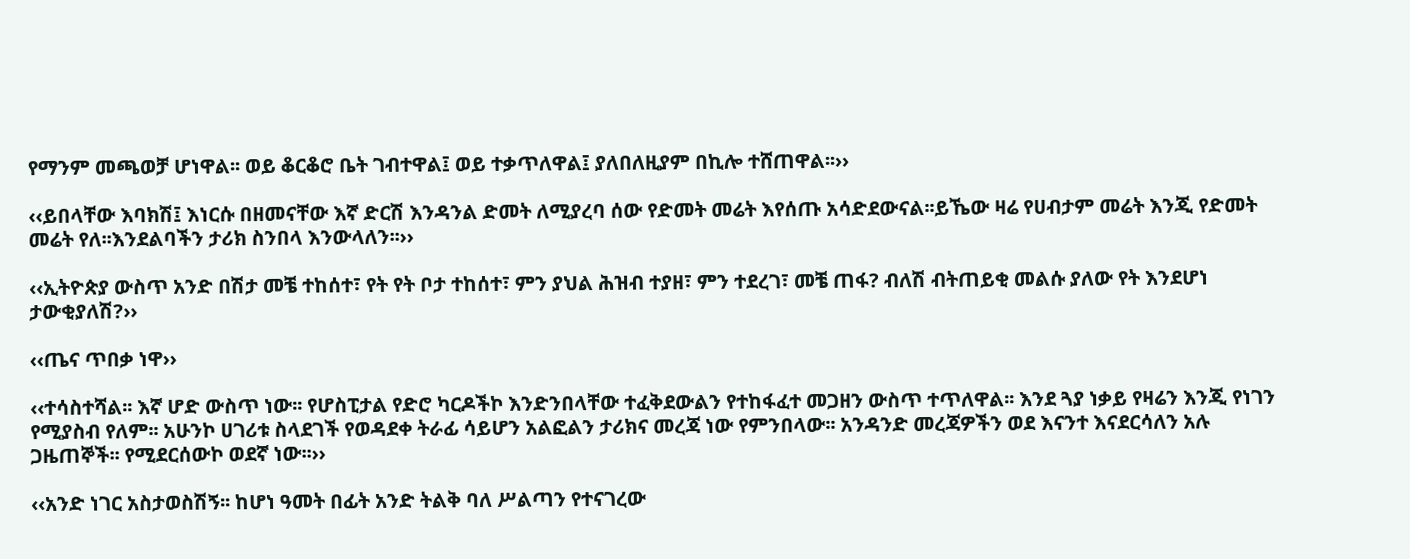የማንም መጫወቻ ሆነዋል፡፡ ወይ ቆርቆሮ ቤት ገብተዋል፤ ወይ ተቃጥለዋል፤ ያለበለዚያም በኪሎ ተሸጠዋል፡፡››

‹‹ይበላቸው እባክሽ፤ እነርሱ በዘመናቸው እኛ ድርሽ እንዳንል ድመት ለሚያረባ ሰው የድመት መሬት እየሰጡ አሳድደውናል፡፡ይኼው ዛሬ የሀብታም መሬት እንጂ የድመት መሬት የለ፡፡እንደልባችን ታሪክ ስንበላ እንውላለን፡፡››

‹‹ኢትዮጵያ ውስጥ አንድ በሽታ መቼ ተከሰተ፣ የት የት ቦታ ተከሰተ፣ ምን ያህል ሕዝብ ተያዘ፣ ምን ተደረገ፣ መቼ ጠፋ? ብለሽ ብትጠይቂ መልሱ ያለው የት እንደሆነ ታውቂያለሽ?››

‹‹ጤና ጥበቃ ነዋ››

‹‹ተሳስተሻል፡፡ እኛ ሆድ ውስጥ ነው፡፡ የሆስፒታል የድሮ ካርዶችኮ እንድንበላቸው ተፈቅደውልን የተከፋፈተ መጋዘን ውስጥ ተጥለዋል፡፡ እንደ ጓያ ነቃይ የዛሬን እንጂ የነገን የሚያስብ የለም፡፡ አሁንኮ ሀገሪቱ ስላደገች የወዳደቀ ትራፊ ሳይሆን አልፎልን ታሪክና መረጃ ነው የምንበላው፡፡ አንዳንድ መረጃዎችን ወደ እናንተ እናደርሳለን አሉ ጋዜጠኞች፡፡ የሚደርሰውኮ ወደኛ ነው፡፡››

‹‹አንድ ነገር አስታወስሽኝ፡፡ ከሆነ ዓመት በፊት አንድ ትልቅ ባለ ሥልጣን የተናገረው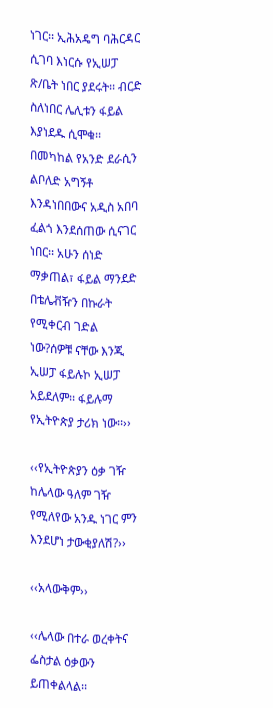ነገር፡፡ ኢሕአዴግ ባሕርዳር ሲገባ እነርሱ የኢሠፓ ጽ/ቤት ነበር ያደሩት፡፡ ብርድ ስለነበር ሌሊቱን ፋይል እያነደዱ ሲሞቁ፡፡ በመካከል የአንድ ደራሲን ልቦለድ አግኝቶ እንዳነበበውና አዲስ አበባ ፈልጎ እንደሰጠው ሲናገር ነበር፡፡ አሁን ሰነድ ማቃጠል፣ ፋይል ማንደድ በቴሌቭዥን በኩራት የሚቀርብ ገድል ነው?ሰዎቹ ናቸው እንጂ ኢሠፓ ፋይሉኮ ኢሠፓ አይደለም፡፡ ፋይሉማ የኢትዮጵያ ታሪክ ነው፡፡››

‹‹የኢትዮጵያን ዕቃ ገዥ ከሌላው ዓለም ገዥ የሚለየው አንዱ ነገር ምን እንደሆነ ታውቂያለሽ?››

‹‹አላውቅም››

‹‹ሌላው በተራ ወረቀትና ፌስታል ዕቃውን ይጠቀልላል፡፡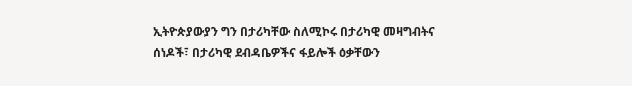ኢትዮጵያውያን ግን በታሪካቸው ስለሚኮሩ በታሪካዊ መዛግብትና ሰነዶች፣ በታሪካዊ ደብዳቤዎችና ፋይሎች ዕቃቸውን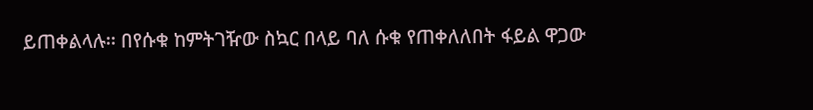ይጠቀልላሉ፡፡ በየሱቁ ከምትገዥው ስኳር በላይ ባለ ሱቁ የጠቀለለበት ፋይል ዋጋው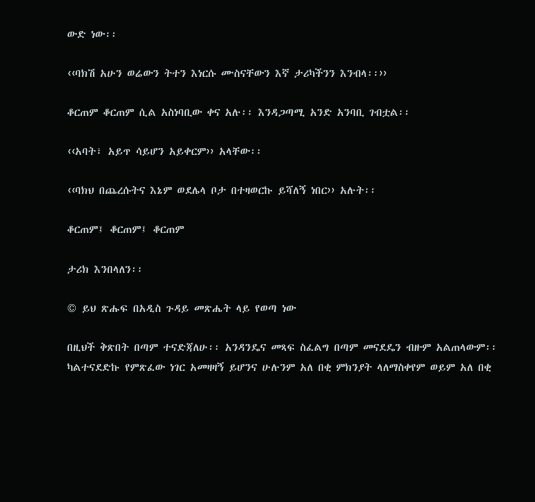ውድ ነው፡፡

‹‹ባክሽ አሁን ወሬውን ትተን እነርሱ ሙስናቸውን እኛ ታሪካችንን እንብላ፡፡››

ቆርጠም ቆርጠም ሲል አስነባቢው ቀና አሉ፡፡ እንዳጋጣሚ አንድ አንባቢ ገብቷል፡፡

‹‹አባት፣ አይጥ ሳይሆን አይቀርም›› አላቸው፡፡

‹‹ባክህ በጨረሱትና እኔም ወደሌላ ቦታ በተዛወርኩ ይሻለኝ ነበር›› አሉት፡፡

ቆርጠም፤ ቆርጠም፤ ቆርጠም

ታሪክ እንበላለን፡፡

© ይህ ጽሑፍ በአዲስ ጉዳይ መጽሔት ላይ የወጣ ነው

በዚህች ቅጽበት በጣም ተናድጃለሁ፡፡ አንዳንዴና መጻፍ ስፈልግ በጣም መናደዴን ብዙም አልጠላውም፡፡ ካልተናደድኩ የምጽፈው ነገር አመዛዛኝ ይሆንና ሁሉንም አለ በቂ ምክንያት ላለማስቀየም ወይም አለ በቂ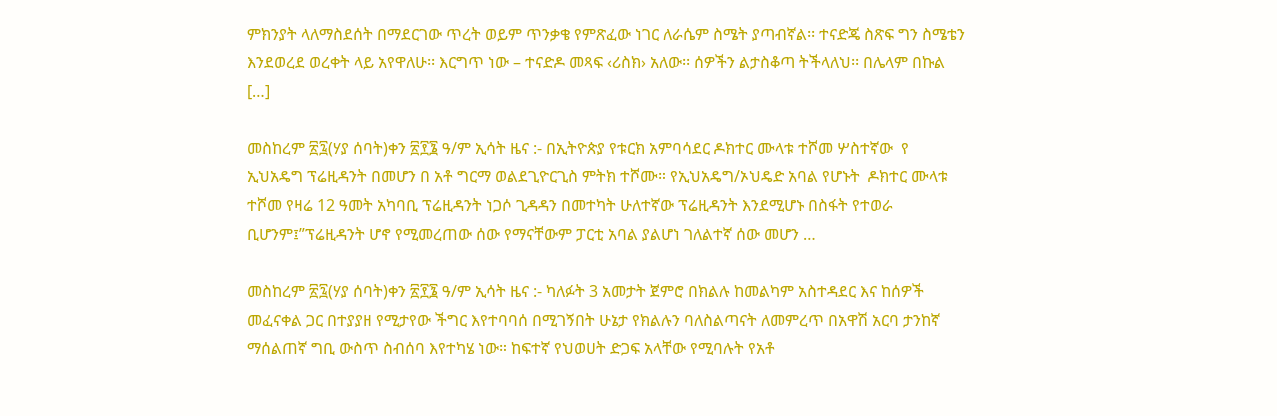ምክንያት ላለማስደሰት በማደርገው ጥረት ወይም ጥንቃቄ የምጽፈው ነገር ለራሴም ስሜት ያጣብኛል፡፡ ተናድጄ ስጽፍ ግን ስሜቴን እንደወረደ ወረቀት ላይ አየዋለሁ፡፡ እርግጥ ነው – ተናድዶ መጻፍ ‹ሪስክ› አለው፡፡ ሰዎችን ልታስቆጣ ትችላለህ፡፡ በሌላም በኩል […]

መስከረም ፳፯(ሃያ ሰባት)ቀን ፳፻፮ ዓ/ም ኢሳት ዜና :- በኢትዮጵያ የቱርክ አምባሳደር ዶክተር ሙላቱ ተሾመ ሦስተኛው  የ ኢህአዴግ ፕሬዚዳንት በመሆን በ አቶ ግርማ ወልደጊዮርጊስ ምትክ ተሾሙ። የኢህአዴግ/ኦህዴድ አባል የሆኑት  ዶክተር ሙላቱ ተሾመ የዛሬ 12 ዓመት አካባቢ ፕሬዚዳንት ነጋሶ ጊዳዳን በመተካት ሁለተኛው ፕሬዚዳንት እንደሚሆኑ በስፋት የተወራ ቢሆንም፤”ፕሬዚዳንት ሆኖ የሚመረጠው ሰው የማናቸውም ፓርቲ አባል ያልሆነ ገለልተኛ ሰው መሆን …

መስከረም ፳፯(ሃያ ሰባት)ቀን ፳፻፮ ዓ/ም ኢሳት ዜና :- ካለፉት 3 አመታት ጀምሮ በክልሉ ከመልካም አስተዳደር እና ከሰዎች መፈናቀል ጋር በተያያዘ የሚታየው ችግር እየተባባሰ በሚገኝበት ሁኔታ የክልሉን ባለስልጣናት ለመምረጥ በአዋሽ አርባ ታንከኛ ማሰልጠኛ ግቢ ውስጥ ስብሰባ እየተካሄ ነው። ከፍተኛ የህወሀት ድጋፍ አላቸው የሚባሉት የአቶ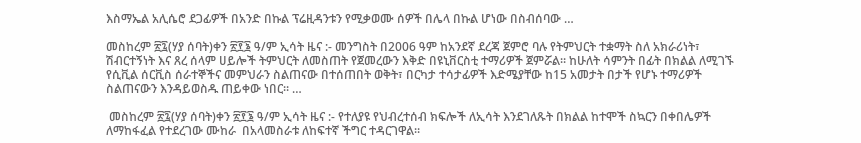እስማኤል አሊሴሮ ደጋፊዎች በአንድ በኩል ፕሬዚዳንቱን የሚቃወሙ ሰዎች በሌላ በኩል ሆነው በስብሰባው …

መስከረም ፳፯(ሃያ ሰባት)ቀን ፳፻፮ ዓ/ም ኢሳት ዜና :- መንግስት በ2006 ዓም ከአንደኛ ደረጃ ጀምሮ ባሉ የትምህርት ተቋማት ስለ አክራሪነት፣ ሽብርተኝነት እና ጸረ ሰላም ሀይሎች ትምህርት ለመስጠት የጀመረውን እቅድ በዩኒቨርስቲ ተማሪዎች ጀምሯል። ከሁለት ሳምንት በፊት በክልል ለሚገኙ የሲቪል ሰርቪስ ሰራተኞችና መምህራን ስልጠናው በተሰጠበት ወቅት፣ በርካታ ተሳታፊዎች እድሜያቸው ከ15 አመታት በታች የሆኑ ተማሪዎች ስልጠናውን እንዳይወስዱ ጠይቀው ነበር። …

 መስከረም ፳፯(ሃያ ሰባት)ቀን ፳፻፮ ዓ/ም ኢሳት ዜና :- የተለያዩ የህብረተሰብ ክፍሎች ለኢሳት እንደገለጹት በክልል ከተሞች ስኳርን በቀበሌዎች ለማከፋፈል የተደረገው ሙከራ  በአላመስራቱ ለከፍተኛ ችግር ተዳርገዋል።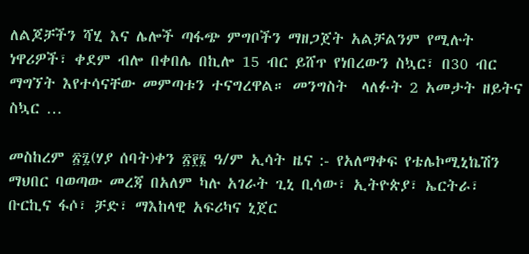ለልጆቻችን ሻሂ እና ሌሎች ጣፋጭ ምግቦችን ማዘጋጀት አልቻልንም የሚሉት ነዋሪዎች፣ ቀደም ብሎ በቀበሌ በኪሎ 15 ብር ይሸጥ የነበረውን ስኳር፣ በ30 ብር ማግኘት እየተሳናቸው መምጣቱን ተናግረዋል። መንግስት  ላለፉት 2 አመታት ዘይትና ስኳር …

መስከረም ፳፯(ሃያ ሰባት)ቀን ፳፻፮ ዓ/ም ኢሳት ዜና :- የአለማቀፍ የቴሌኮሚኒኬሽን ማህበር ባወጣው መረጃ በአለም ካሉ አገራት ጊኒ ቢሳው፣ ኢትዮጵያ፣ ኤርትራ፣ ቡርኪና ፋሶ፣ ቻድ፣ ማእከላዊ አፍሪካና ኒጀር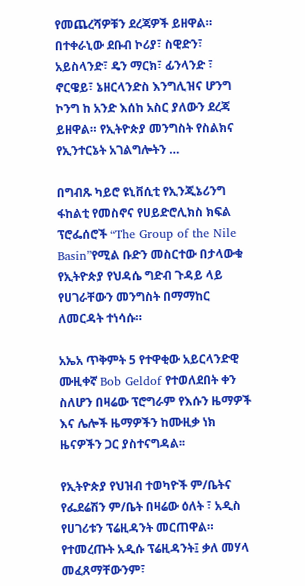የመጨረሻዎቹን ደረጃዎች ይዘዋል። በተቀራኒው ደቡብ ኮሪያ፣ ስዊድን፣ አይስላንድ፣ ዴን ማርክ፣ ፊንላንድ ፣ ኖርዌይ፣ ኔዘርላንድስ እንግሊዝና ሆንግ ኮንግ ከ አንድ እሰከ አስር ያለውን ደረጃ ይዘዋል። የኢትዮጵያ መንግስት የስልክና የኢንተርኔት አገልግሎትን …

በግብጹ ካይሮ ዩኒቨሲቲ የኢንጂኔሪንግ ፋከልቲ የመስኖና የሀይድሮሊክስ ክፍል ፕሮፌሰሮች “The Group of the Nile Basin”የሚል ቡድን መስርተው በታላውቁ የኢትዮጵያ የህዳሴ ግድብ ጉዳይ ላይ የሀገራቸውን መንግስት በማማከር ለመርዳት ተነሳሱ።

አኤአ ጥቅምት 5 የተዋቂው አይርላንድዊ ሙዚቀኛ Bob Geldof የተወለደበት ቀን ስለሆን በዛሬው ፕሮግራም የእሱን ዜማዎች እና ሌሎች ዜማዎችን ከሙዚቃ ነክ ዜናዎችን ጋር ያስተናግዳል፡፡

የኢትዮጵያ የህዝብ ተወካዮች ም/ቤትና የፌደሬሽን ም/ቤት በዛሬው ዕለት ፣ አዲስ የሀገሪቱን ፕሬዚዳንት መርጠዋል። የተመረጡት አዲሱ ፕሬዚዳንት፤ ቃለ መሃላ መፈጸማቸውንም፣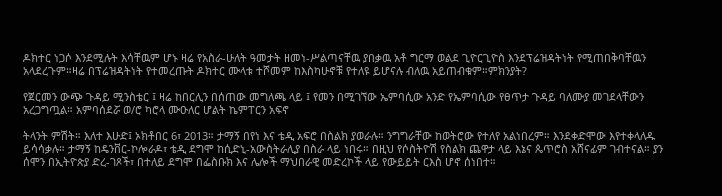ዶክተር ነጋሶ እንደሚሉት እሳቸዉም ሆኑ ዛሬ የአስራ-ሁለት ዓመታት ዘመነ-ሥልጣናቸዉ ያበቃዉ አቶ ግርማ ወልደ ጊዮርጊዮስ እንደፕሬዝዳትነት የሚጠበቅባቸዉን አላደረጉም።ዛሬ በፕሬዝዳትነት የተመረጡት ዶክተር ሙላቱ ተሾመም ከእስካሁኖቹ የተለዩ ይሆናሉ ብለዉ አይጠብቁም።ምክንያት?

የጀርመን ውጭ ጉዳይ ሚንስቴር ፤ ዛሬ ከበርሊን በሰጠው መግለጫ ላይ ፤ የመን በሚገኘው ኤምባሲው አንድ የኤምባሲው የፀጥታ ጉዳይ ባለሙያ መገደላቸውን አረጋግጧል። አምባሰደሯ ወ/ሮ ካሮላ ሙዑለር ሆልት ኬምፐርን አፍኖ

ትላንት ምሽት። እለተ እሁድ፤ ኦክቶበር 6፣ 2013። ታማኝ በየነ እና ቴዲ አፍሮ በስልክ ያወራሉ። ንግግራቸው ከወትሮው የተለየ አልነበረም። እንደቀድሞው እየተቀላለዱ ይሳሳቃሉ። ታማኝ ከዴንቨር-ኮሎራዶ፣ ቴዲ ደግሞ ከሲድኒ-አውስትራሊያ በስራ ላይ ነበሩ። በዚህ የሶስትዮሽ የስልክ ጨዋታ ላይ እኔና ጴጥሮስ አሸናፊም ገብተናል። ያን ሰሞን በኢትዮጵያ ድረ-ገጾች፣ በተለይ ደግሞ በፌስቡክ እና ሌሎች ማህበራዊ መድረኮች ላይ የውይይት ርእስ ሆኖ ሰነበተ።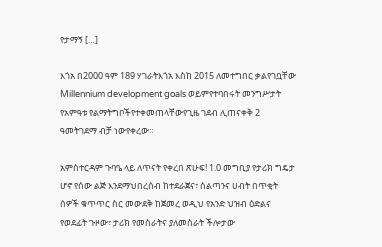የታማኝ […]

እጎአ በ2000 ዓም 189 ሃገራትእጎአ እስከ 2015 ለመተግበር ቃልየገቧቸው Millennium development goals ወይምየተባበሩት መንግሥታት የአምዓቱ የልማትግቦችየተቀመጠላቸውየጊዜ ገደብ ሊጠናቀቅ 2 ዓመትገደማ ብቻ ነውየቀረው።

አምስተርዳም ጉባዔ ላይ ለጥናት የቀረበ ጽሁፍ! 1.0 መግቢያ የታሪክ ግዴታ ሆኖ የሰው ልጅ እንደማህበረሰብ ከተደራጀና፣ ስልጣንና ሀብት በጥቂት ሰዎች ቁጥጥር ስር መውደቅ ከጀመረ ወዲህ የአንድ ህዝብ ዕድልና የወደፊት ጉዞው፣ ታሪክ የመስራትና ያለመስራት ችሎታው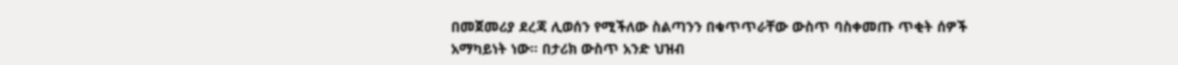በመጀመሪያ ደረጃ ሊወሰን የሚችለው ስልጣንን በቁጥጥራቸው ውስጥ ባስቀመጡ ጥቂት ሰዎች አማካይነት ነው። በታሪክ ውስጥ አንድ ህዝብ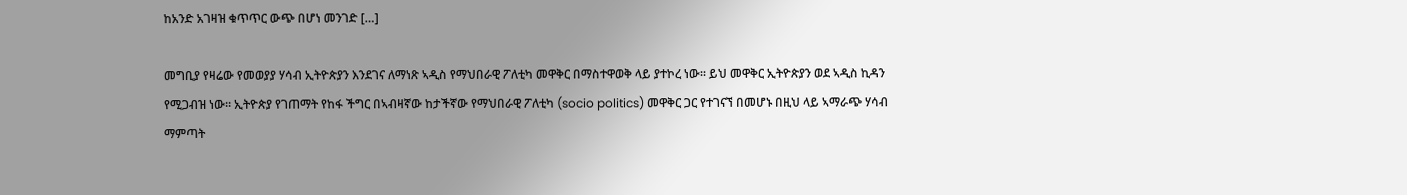ከአንድ አገዛዝ ቁጥጥር ውጭ በሆነ መንገድ […]

መግቢያ የዛሬው የመወያያ ሃሳብ ኢትዮጵያን እንደገና ለማነጽ ኣዲስ የማህበራዊ ፖለቲካ መዋቅር በማስተዋወቅ ላይ ያተኮረ ነው። ይህ መዋቅር ኢትዮጵያን ወደ ኣዲስ ኪዳን የሚጋብዝ ነው። ኢትዮጵያ የገጠማት የከፋ ችግር በኣብዛኛው ከታችኛው የማህበራዊ ፖለቲካ (socio politics) መዋቅር ጋር የተገናኘ በመሆኑ በዚህ ላይ ኣማራጭ ሃሳብ ማምጣት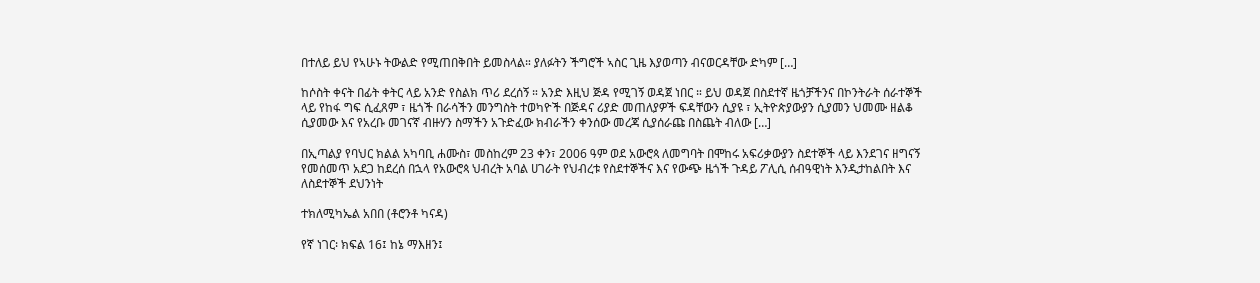በተለይ ይህ የኣሁኑ ትውልድ የሚጠበቅበት ይመስላል። ያለፉትን ችግሮች ኣስር ጊዜ እያወጣን ብናወርዳቸው ድካም […]

ከሶስት ቀናት በፊት ቀትር ላይ አንድ የስልክ ጥሪ ደረሰኝ ። አንድ እዚህ ጅዳ የሚገኝ ወዳጀ ነበር ። ይህ ወዳጀ በስደተኛ ዜጎቻችንና በኮንትራት ሰራተኞች ላይ የከፋ ግፍ ሲፈጸም ፣ ዜጎች በራሳችን መንግስት ተወካዮች በጅዳና ሪያድ መጠለያዎች ፍዳቸውን ሲያዩ ፣ ኢትዮጵያውያን ሲያመን ህመሙ ዘልቆ ሲያመው እና የአረቡ መገናኛ ብዙሃን ስማችን አጉድፈው ክብራችን ቀንሰው መረጃ ሲያሰራጩ በስጨት ብለው […]

በኢጣልያ የባህር ክልል አካባቢ ሐሙስ፣ መስከረም 23 ቀን፣ 2006 ዓም ወደ አውሮጳ ለመግባት በሞከሩ አፍሪቃውያን ስደተኞች ላይ እንደገና ዘግናኝ የመሰመጥ አደጋ ከደረሰ በኋላ የአውሮጳ ህብረት አባል ሀገራት የህብረቱ የስደተኞችና እና የውጭ ዜጎች ጉዳይ ፖሊሲ ሰብዓዊነት እንዲታከልበት እና ለስደተኞች ደህንነት

ተክለሚካኤል አበበ (ቶሮንቶ ካናዳ)

የኛ ነገር፡ ክፍል 16፤ ከኔ ማእዘን፤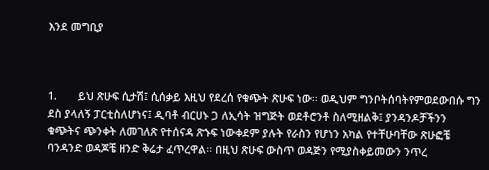እንደ መግቢያ



1.       ይህ ጽሁፍ ሲታሽ፤ ሲሰቃይ እዚህ የደረሰ የቁጭት ጽሁፍ ነው፡፡ ወዲህም ግንቦትሰባትየምወደውበሱ ግን ደስ ያላለኝ ፓርቲስለሆነና፤ ዲባቶ ብርሀኑ ጋ ለኢሳት ዝግጅት ወደቶሮንቶ ስለሚዘልቅ፤ ያንዳንዶቻችንን ቁጭትና ጭንቀት ለመገለጽ የተሰናዳ ጽኁፍ ነውቀደም ያሉት የራስን የሆነን አካል የተቸሁባቸው ጽሁፎቼ ባንዳንድ ወዳጆቼ ዘንድ ቅሬታ ፈጥረዋል፡፡ በዚህ ጽሁፍ ውስጥ ወዳጅን የሚያስቀይመውን ንጥረ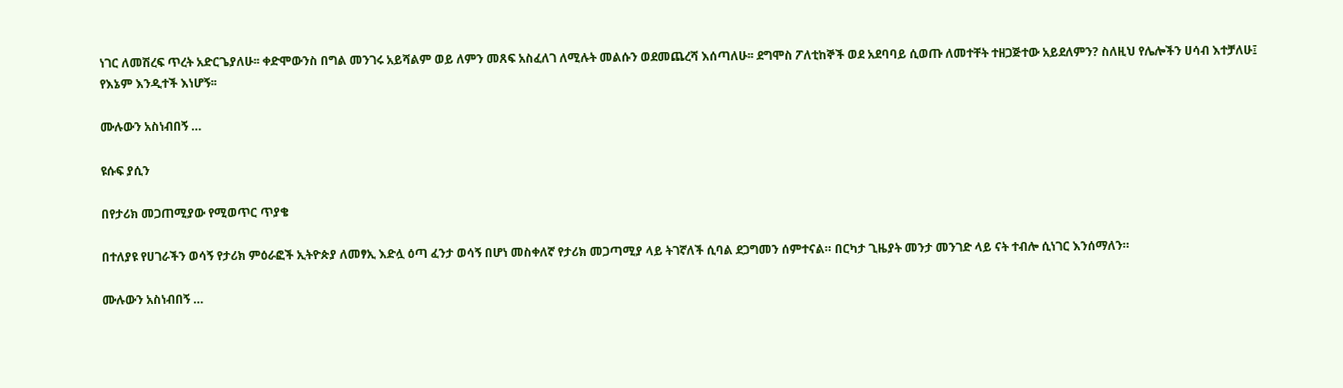ነገር ለመሽረፍ ጥረት አድርጌያለሁ፡፡ ቀድሞውንስ በግል መንገሩ አይሻልም ወይ ለምን መጸፍ አስፈለገ ለሚሉት መልሱን ወደመጨረሻ እሰጣለሁ፡፡ ደግሞስ ፖለቲከኞች ወደ አደባባይ ሲወጡ ለመተቸት ተዘጋጅተው አይደለምን? ስለዚህ የሌሎችን ሀሳብ እተቻለሁ፤ የእኔም እንዲተች እነሆኝ፡፡

ሙሉውን አስነብበኝ …

ዩሱፍ ያሲን

በየታሪክ መጋጠሚያው የሚወጥር ጥያቄ

በተለያዩ የሀገራችን ወሳኝ የታሪክ ምዕራፎች ኢትዮጵያ ለመፃኢ እድሏ ዕጣ ፈንታ ወሳኝ በሆነ መስቀለኛ የታሪክ መጋጣሚያ ላይ ትገኛለች ሲባል ደጋግመን ሰምተናል። በርካታ ጊዜያት መንታ መንገድ ላይ ናት ተብሎ ሲነገር እንሰማለን።

ሙሉውን አስነብበኝ …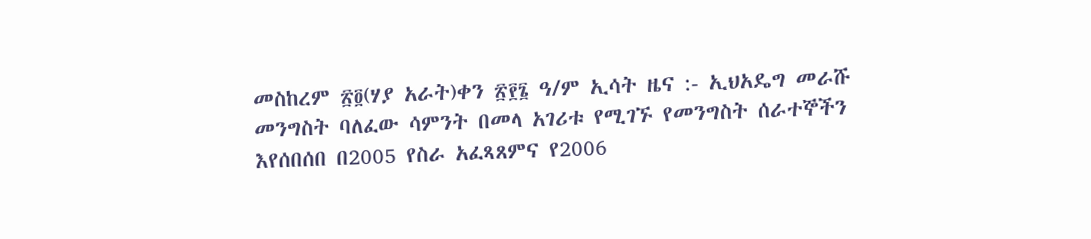መስከረም ፳፬(ሃያ አራት)ቀን ፳፻፮ ዓ/ም ኢሳት ዜና :- ኢህአዴግ መራሹ መንግስት ባለፈው ሳምንት በመላ አገሪቱ የሚገኙ የመንግስት ሰራተኞችን እየሰበሰበ በ2005 የስራ አፈጻጸምና የ2006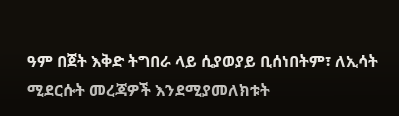ዓም በጀት እቅድ ትግበራ ላይ ሲያወያይ ቢሰነበትም፣ ለኢሳት ሚደርሱት መረጃዎች እንደሚያመለክቱት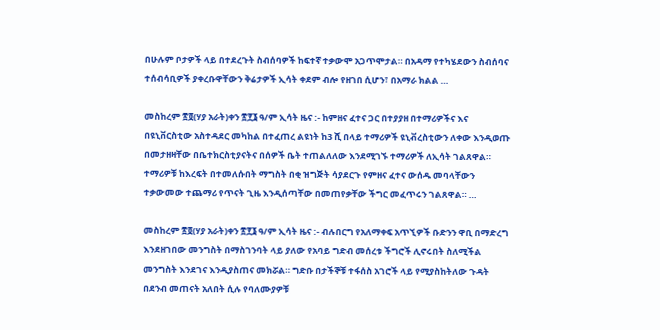በሁሉም ቦታዎች ላይ በተደረጉት ስብሰባዎች ከፍተኛ ተቃውሞ አጋጥሞታል። በአዳማ የተካሄደውን ስብሰባና ተሰብሳቢዎች ያቀረቡዋቸውን ቅሬታዎች ኢሳት ቀደም ብሎ የዘገበ ሲሆን፣ በአማራ ክልል …

መስከረም ፳፬(ሃያ አራት)ቀን ፳፻፮ ዓ/ም ኢሳት ዜና :- ከምዘና ፈተና ጋር በተያያዘ በተማሪዎችና እና በዩኒቨርስቲው አስተዳደር መካከል በተፈጠረ ልዩነት ከ3 ሺ በላይ ተማሪዎች ዩኒቭረስቲውን ለቀው እንዲወጡ በመታዘዛቸው በቤተክርስቲያናትና በሰዎች ቤት ተጠልለለው እንደሚገኙ ተማሪዎች ለኢሳት ገልጸዋል። ተማሪዎቹ ከእረፍት በተመለሱበት ማግስት በቂ ዝግጅት ሳያደርጉ የምዘና ፈተና ውሰዱ መባላቸውን ተቃውመው ተጨማሪ የጥናት ጊዜ እንዲሰጣቸው በመጠየቃቸው ችግር መፈጥሩን ገልጸዋል። …

መስከረም ፳፬(ሃያ አራት)ቀን ፳፻፮ ዓ/ም ኢሳት ዜና :- ብሉበርግ የአለማቀፍ አጥኚዎች ቡድንን ዋቢ በማድረግ እንደዘገበው መንግስት በማስገንባት ላይ ያለው የአባይ ግድብ መሰረቱ ችግሮች ሊኖሩበት ስለሚችል መንግስት እንደገና እንዲያስጠና መክሯል። ግድቡ በታችኞቹ ተፋሰስ አገሮች ላይ የሚያስከትለው ጉዳት በደንብ መጠናት አለበት ሲሉ የባለሙያዎቹ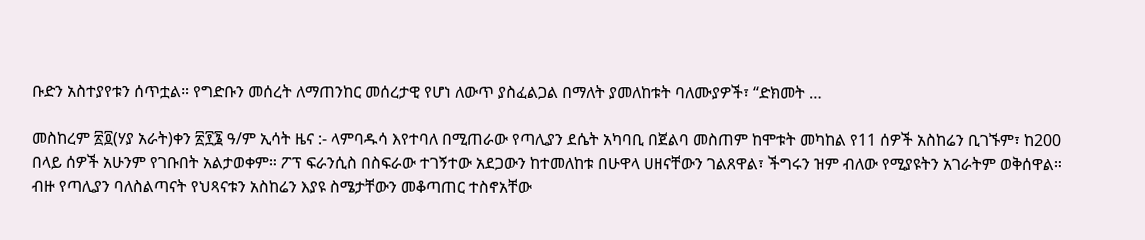ቡድን አስተያየቱን ሰጥቷል። የግድቡን መሰረት ለማጠንከር መሰረታዊ የሆነ ለውጥ ያስፈልጋል በማለት ያመለከቱት ባለሙያዎች፣ “ድክመት …

መስከረም ፳፬(ሃያ አራት)ቀን ፳፻፮ ዓ/ም ኢሳት ዜና :- ላምባዱሳ እየተባለ በሚጠራው የጣሊያን ደሴት አካባቢ በጀልባ መስጠም ከሞቱት መካከል የ11 ሰዎች አስከሬን ቢገኙም፣ ከ200 በላይ ሰዎች አሁንም የገቡበት አልታወቀም። ፖፕ ፍራንሲስ በስፍራው ተገኝተው አደጋውን ከተመለከቱ በሁዋላ ሀዘናቸውን ገልጸዋል፣ ችግሩን ዝም ብለው የሚያዩትን አገራትም ወቅሰዋል። ብዙ የጣሊያን ባለስልጣናት የህጻናቱን አስከሬን እያዩ ስሜታቸውን መቆጣጠር ተስኖአቸው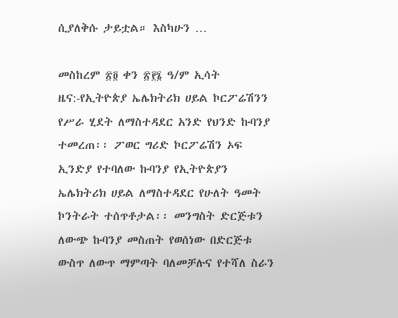ሲያለቅሱ ታይቷል። እስካሁን …

መስከረም ፳፬ ቀን ፳፻፮ ዓ/ም ኢሳት ዜና:-የኢትዮጵያ ኤሌክትሪክ ሀይል ኮርፖሬሽንን የሥራ ሂደት ለማስተዳደር አንድ የህንድ ኩባንያ ተመረጠ፡፡ ፖወር ግሪድ ኮርፖሬሽን ኦፍ ኢንድያ የተባለው ኩባንያ የኢትዮጵያን ኤሌክትሪክ ሀይል ለማስተዳደር የሁለት ዓመት ኮንትራት ተሰጥቶታል፡፡ መንግስት ድርጅቱን ለውጭ ኩባንያ መስጠት የወሰነው በድርጅቱ ውስጥ ለውጥ ማምጣት ባለመቻሉና የተሻለ ስራን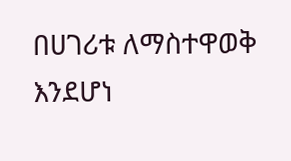በሀገሪቱ ለማስተዋወቅ እንደሆነ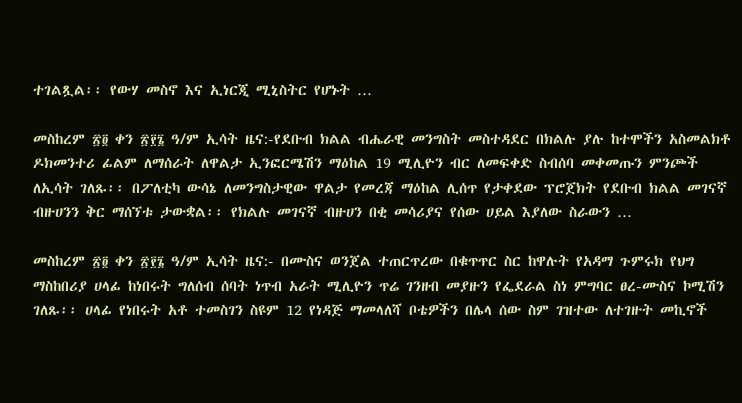ተገልጿል፡፡ የውሃ መስኖ እና ኢነርጂ ሚኒስትር የሆኑት …

መስከረም ፳፬ ቀን ፳፻፮ ዓ/ም ኢሳት ዜና:-የደቡብ ክልል ብሔራዊ መንግስት መስተዳደር በክልሉ ያሉ ከተሞችን አስመልክቶ ዶክመንተሪ ፊልም ለማሰራት ለዋልታ ኢንፎርሜሽን ማዕከል 19 ሚሊዮን ብር ለመፍቀድ ስብሰባ መቀመጡን ምንጮች ለኢሳት ገለጹ፡፡ በፖለቲካ ውሳኔ ለመንግስታዊው ዋልታ የመረጃ ማዕከል ሊሰጥ የታቀደው ፕሮጀክት የደቡብ ክልል መገናኛ ብዙሀንን ቅር ማሰኘቱ ታውቋል፡፡ የክልሉ መገናኛ ብዙሀን በቂ መሳሪያና የሰው ሀይል እያለው ስራውን …

መስከረም ፳፬ ቀን ፳፻፮ ዓ/ም ኢሳት ዜና:- በሙስና ወንጀል ተጠርጥረው በቁጥጥር ስር ከዋሉት የአዳማ ጉምሩክ የህግ ማስከበሪያ ሀላፊ ከነበሩት ግለሰብ ሰባት ነጥብ አራት ሚሊዮን ጥሬ ገንዘብ መያዙን የፌደራል ስነ ምግባር ፀረ-ሙስና ኮሚሽን ገለጹ፡፡ ሀላፊ የነበሩት አቶ ተመስገን ስዩም 12 የነዳጅ ማመላለሻ ቦቴዎችን በሌላ ሰው ስም ገዝተው ለተገዙት መኪኖች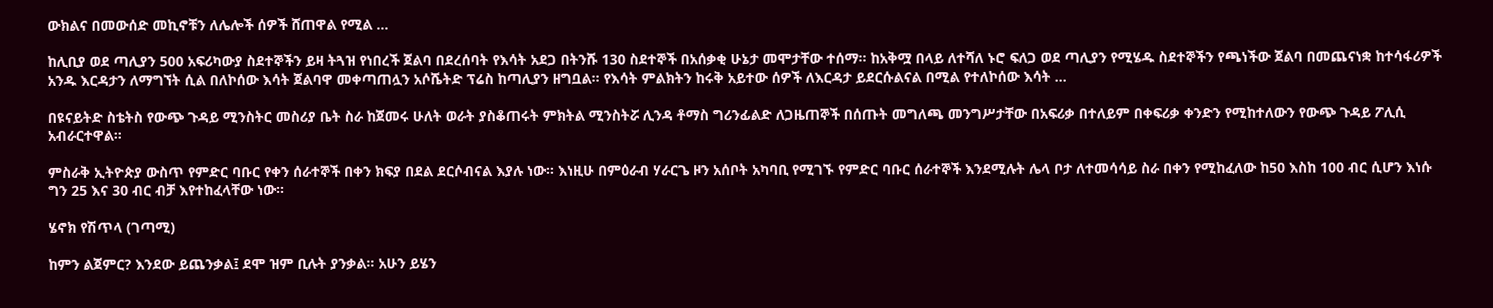ውክልና በመውሰድ መኪኖቹን ለሌሎች ሰዎች ሸጠዋል የሚል …

ከሊቢያ ወደ ጣሊያን 500 አፍሪካውያ ስደተኞችን ይዛ ትጓዝ የነበረች ጀልባ በደረሰባት የእሳት አደጋ በትንሹ 130 ስደተኞች በአሰቃቂ ሁኔታ መሞታቸው ተሰማ፡፡ ከአቅሟ በላይ ለተሻለ ኑሮ ፍለጋ ወደ ጣሊያን የሚሄዱ ስደተኞችን የጫነችው ጀልባ በመጨናነቋ ከተሳፋሪዎች አንዱ እርዳታን ለማግኘት ሲል በለኮሰው እሳት ጀልባዋ መቀጣጠሏን አሶሼትድ ፕሬስ ከጣሊያን ዘግቧል፡፡ የእሳት ምልክትን ከሩቅ አይተው ሰዎች ለእርዳታ ይደርሱልናል በሚል የተለኮሰው እሳት …

በዩናይትድ ስቴትስ የውጭ ጉዳይ ሚንስትር መስሪያ ቤት ስራ ከጀመሩ ሁለት ወራት ያስቆጠሩት ምክትል ሚንስትሯ ሊንዳ ቶማስ ግሪንፊልድ ለጋዜጠኞች በሰጡት መግለጫ መንግሥታቸው በአፍሪቃ በተለይም በቀፍሪቃ ቀንድን የሚከተለውን የውጭ ጉዳይ ፖሊሲ አብራርተዋል።

ምስራቅ ኢትዮጵያ ውስጥ የምድር ባቡር የቀን ሰራተኞች በቀን ክፍያ በደል ደርሶብናል እያሉ ነው። እነዚሁ በምዕራብ ሃራርጌ ዞን አሰቦት አካባቢ የሚገኙ የምድር ባቡር ሰራተኞች እንደሚሉት ሌላ ቦታ ለተመሳሳይ ስራ በቀን የሚከፈለው ከ50 እስከ 100 ብር ሲሆን እነሱ ግን 25 እና 30 ብር ብቻ እየተከፈላቸው ነው።

ሄኖክ የሽጥላ (ገጣሚ)

ከምን ልጀምር? እንደው ይጨንቃል፤ ደሞ ዝም ቢሉት ያንቃል። አሁን ይሄን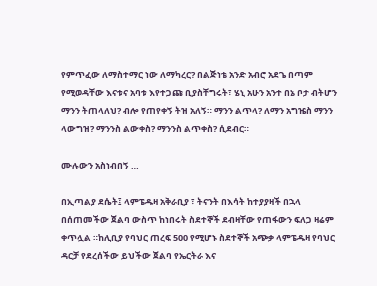የምጥፈው ለማስተማር ነው ለማካረር? በልጅነቴ አንድ አብሮ አደጌ በጣም የሚወዳቸው እናቱና አባቱ እየተጋጩ ቢያስቸግሩት፣ ሄኒ አሁን አንተ በኔ ቦታ ብትሆን ማንን ትጠላለህ? ብሎ የጠየቀኝ ትዝ አለኝ። ማንን ልጥላ? ለማን አግዤስ ማንን ላውግዝ? ማንንስ ልውቀስ? ማንንስ ልጥቀስ? ሲደብር።

ሙሉውን አስነብበኝ …

በኢጣልያ ደሴት፤ ላምፔዱዛ አቅራቢያ ፣ ትናንት በእሳት ከተያያዛች በኋላ በሰጠመችው ጀልባ ውስጥ ከነበሩት ስደተኞች ደብዛቸው የጠፋውን ፍለጋ ዛሬም ቀጥሏል ።ከሊቢያ የባህር ጠረፍ 500 የሚሆኑ ስደተኞች አጭቃ ላምፔዱዛ የባህር ዳርቻ የደረሰችው ይህችው ጀልባ የኤርትራ እና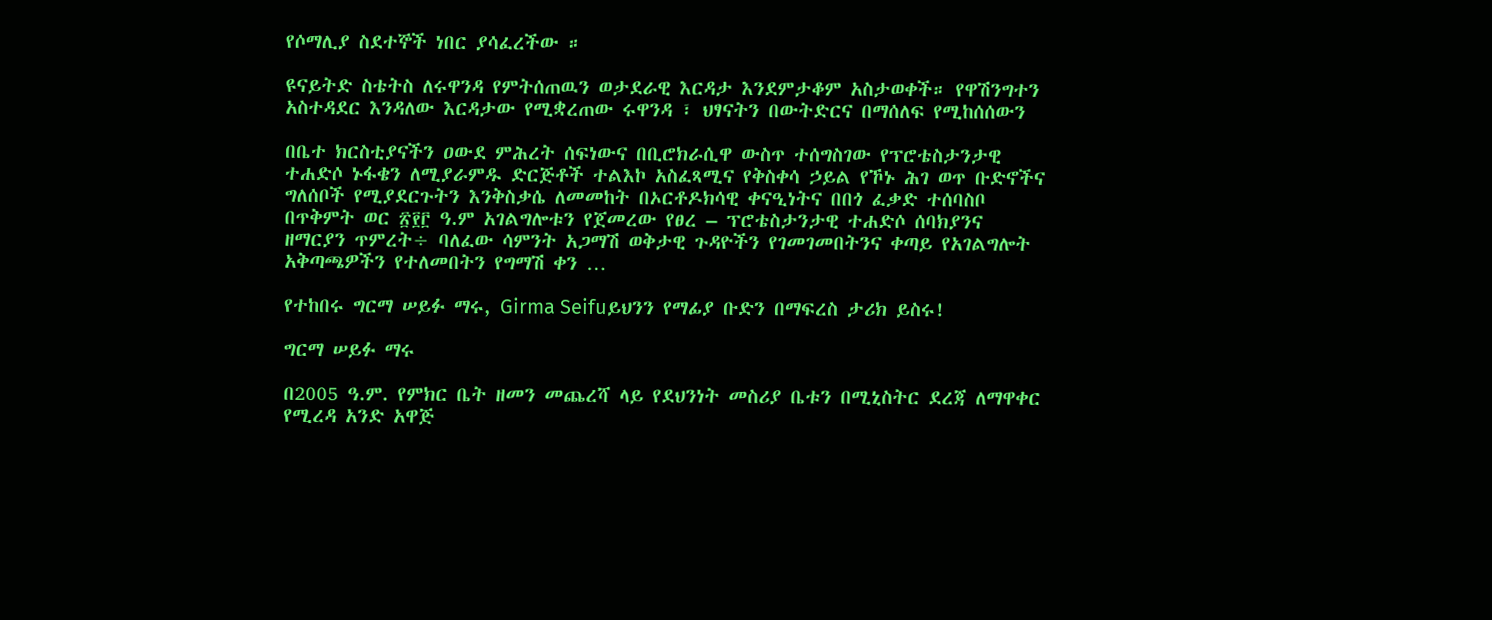የሶማሊያ ስደተኞች ነበር ያሳፈረችው ።

ዩናይትድ ስቴትስ ለሩዋንዳ የምትሰጠዉን ወታደራዊ እርዳታ እንደምታቆም አስታወቀች። የዋሽንግተን አስተዳደር እንዳለው እርዳታው የሚቋረጠው ሩዋንዳ ፣ ህፃናትን በውትድርና በማሰለፍ የሚከሰሰውን

በቤተ ክርስቲያናችን ዐውደ ምሕረት ሰፍነውና በቢሮክራሲዋ ውስጥ ተሰግስገው የፕሮቴስታንታዊ ተሐድሶ ኑፋቄን ለሚያራምዱ ድርጅቶች ተልእኮ አስፈጻሚና የቅስቀሳ ኃይል የኾኑ ሕገ ወጥ ቡድኖችና ግለሰቦች የሚያደርጉትን እንቅስቃሴ ለመመከት በኦርቶዶክሳዊ ቀናዒነትና በበጎ ፈቃድ ተሰባስቦ በጥቅምት ወር ፳፻፫ ዓ.ም አገልግሎቱን የጀመረው የፀረ – ፕሮቴስታንታዊ ተሐድሶ ሰባክያንና ዘማርያን ጥምረት÷ ባለፈው ሳምንት አጋማሽ ወቅታዊ ጉዳዮችን የገመገመበትንና ቀጣይ የአገልግሎት አቅጣጫዎችን የተለመበትን የግማሽ ቀን …

የተከበሩ ግርማ ሠይፉ ማሩ, Girma Seifuይህንን የማፊያ ቡድን በማፍረስ ታሪክ ይስሩ!

ግርማ ሠይፉ ማሩ

በ2005 ዓ.ም. የምክር ቤት ዘመን መጨረሻ ላይ የደህንነት መስሪያ ቤቱን በሚኒስትር ደረጃ ለማዋቀር የሚረዳ አንድ አዋጅ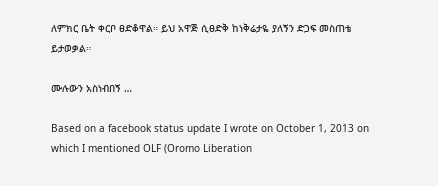ለምክር ቤት ቀርቦ ፀድቆዋል። ይህ አዋጅ ሲፀድቅ ከነቅሬታዬ ያለኝን ድጋፍ መስጠቴ ይታወቃል።

ሙሉውን አስነብበኝ …

Based on a facebook status update I wrote on October 1, 2013 on which I mentioned OLF (Oromo Liberation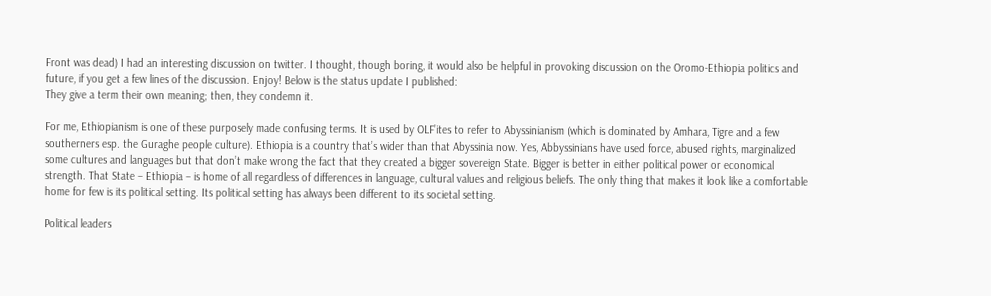Front was dead) I had an interesting discussion on twitter. I thought, though boring, it would also be helpful in provoking discussion on the Oromo-Ethiopia politics and future, if you get a few lines of the discussion. Enjoy! Below is the status update I published:
They give a term their own meaning; then, they condemn it.

For me, Ethiopianism is one of these purposely made confusing terms. It is used by OLF’ites to refer to Abyssinianism (which is dominated by Amhara, Tigre and a few southerners esp. the Guraghe people culture). Ethiopia is a country that’s wider than that Abyssinia now. Yes, Abbyssinians have used force, abused rights, marginalized some cultures and languages but that don’t make wrong the fact that they created a bigger sovereign State. Bigger is better in either political power or economical strength. That State – Ethiopia – is home of all regardless of differences in language, cultural values and religious beliefs. The only thing that makes it look like a comfortable home for few is its political setting. Its political setting has always been different to its societal setting.

Political leaders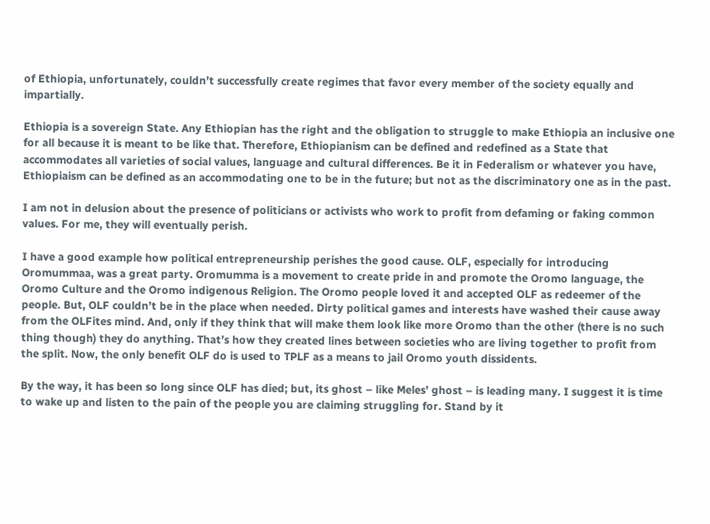of Ethiopia, unfortunately, couldn’t successfully create regimes that favor every member of the society equally and impartially.

Ethiopia is a sovereign State. Any Ethiopian has the right and the obligation to struggle to make Ethiopia an inclusive one for all because it is meant to be like that. Therefore, Ethiopianism can be defined and redefined as a State that accommodates all varieties of social values, language and cultural differences. Be it in Federalism or whatever you have, Ethiopiaism can be defined as an accommodating one to be in the future; but not as the discriminatory one as in the past.

I am not in delusion about the presence of politicians or activists who work to profit from defaming or faking common values. For me, they will eventually perish.

I have a good example how political entrepreneurship perishes the good cause. OLF, especially for introducing Oromummaa, was a great party. Oromumma is a movement to create pride in and promote the Oromo language, the Oromo Culture and the Oromo indigenous Religion. The Oromo people loved it and accepted OLF as redeemer of the people. But, OLF couldn’t be in the place when needed. Dirty political games and interests have washed their cause away from the OLFites mind. And, only if they think that will make them look like more Oromo than the other (there is no such thing though) they do anything. That’s how they created lines between societies who are living together to profit from the split. Now, the only benefit OLF do is used to TPLF as a means to jail Oromo youth dissidents.

By the way, it has been so long since OLF has died; but, its ghost – like Meles’ ghost – is leading many. I suggest it is time to wake up and listen to the pain of the people you are claiming struggling for. Stand by it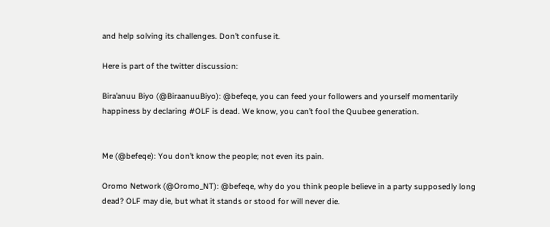and help solving its challenges. Don’t confuse it.

Here is part of the twitter discussion:

Bira’anuu Biyo (@BiraanuuBiyo): @befeqe, you can feed your followers and yourself momentarily happiness by declaring #OLF is dead. We know, you can’t fool the Quubee generation.


Me (@befeqe): You don’t know the people; not even its pain.

Oromo Network (@Oromo_NT): @befeqe, why do you think people believe in a party supposedly long dead? OLF may die, but what it stands or stood for will never die.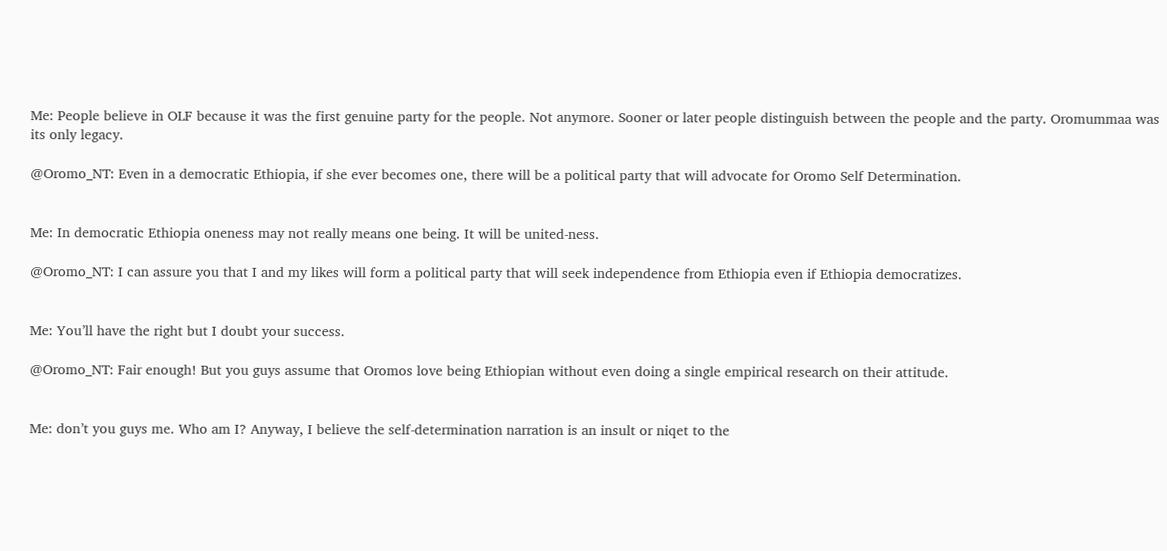Me: People believe in OLF because it was the first genuine party for the people. Not anymore. Sooner or later people distinguish between the people and the party. Oromummaa was its only legacy.

@Oromo_NT: Even in a democratic Ethiopia, if she ever becomes one, there will be a political party that will advocate for Oromo Self Determination.


Me: In democratic Ethiopia oneness may not really means one being. It will be united-ness.

@Oromo_NT: I can assure you that I and my likes will form a political party that will seek independence from Ethiopia even if Ethiopia democratizes.


Me: You’ll have the right but I doubt your success.

@Oromo_NT: Fair enough! But you guys assume that Oromos love being Ethiopian without even doing a single empirical research on their attitude.


Me: don’t you guys me. Who am I? Anyway, I believe the self-determination narration is an insult or niqet to the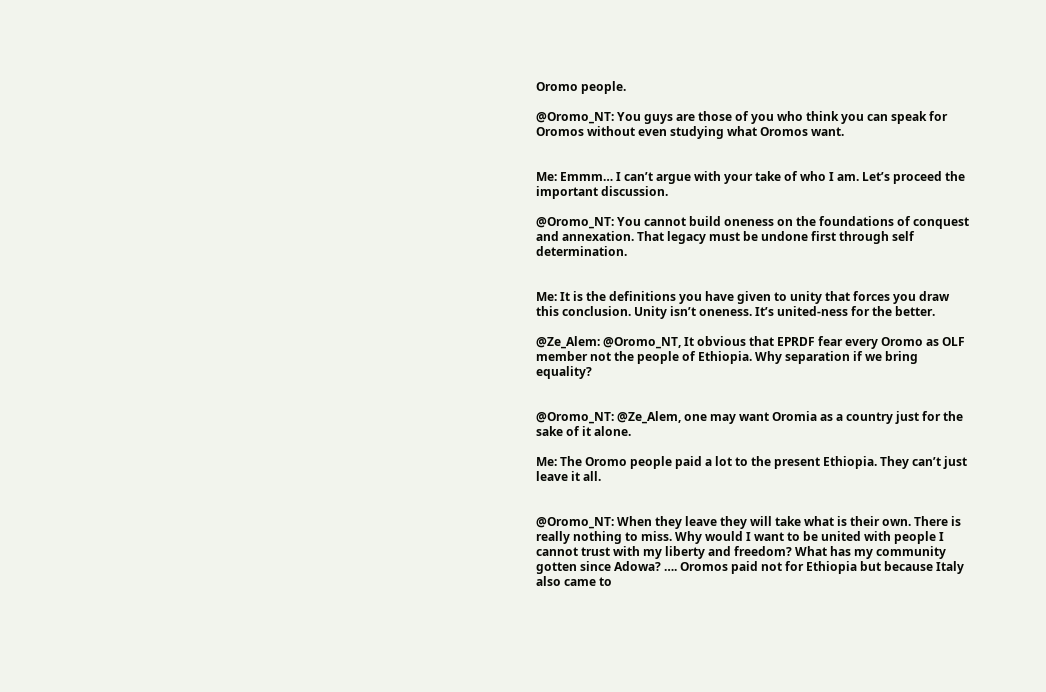Oromo people.

@Oromo_NT: You guys are those of you who think you can speak for Oromos without even studying what Oromos want.


Me: Emmm… I can’t argue with your take of who I am. Let’s proceed the important discussion.

@Oromo_NT: You cannot build oneness on the foundations of conquest and annexation. That legacy must be undone first through self determination.


Me: It is the definitions you have given to unity that forces you draw this conclusion. Unity isn’t oneness. It’s united-ness for the better.

@Ze_Alem: @Oromo_NT, It obvious that EPRDF fear every Oromo as OLF member not the people of Ethiopia. Why separation if we bring equality?


@Oromo_NT: @Ze_Alem, one may want Oromia as a country just for the sake of it alone.

Me: The Oromo people paid a lot to the present Ethiopia. They can’t just leave it all.


@Oromo_NT: When they leave they will take what is their own. There is really nothing to miss. Why would I want to be united with people I cannot trust with my liberty and freedom? What has my community gotten since Adowa? …. Oromos paid not for Ethiopia but because Italy also came to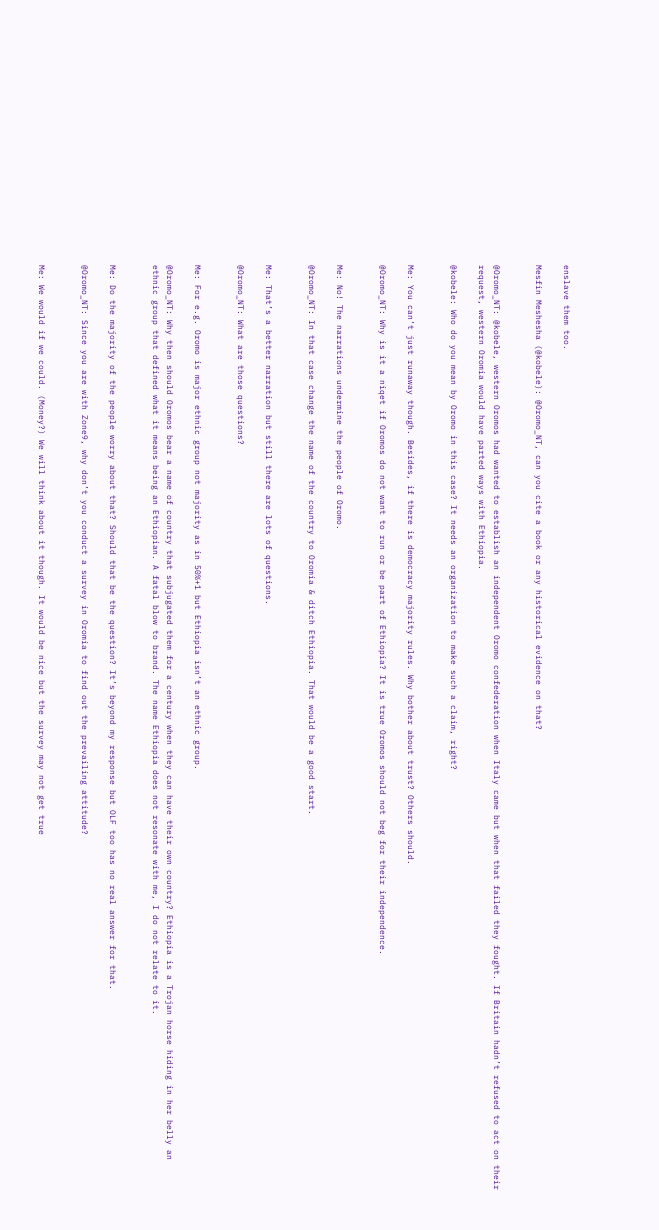enslave them too.

Mesfin Meshesha (@kobele): @Oromo_NT, can you cite a book or any historical evidence on that?


@Oromo_NT: @kobele, western Oromos had wanted to establish an independent Oromo confederation when Italy came but when that failed they fought. If Britain hadn’t refused to act on their request, western Oromia would have parted ways with Ethiopia.

@kobele: Who do you mean by Oromo in this case? It needs an organization to make such a claim, right?


Me: You can’t just runaway though. Besides, if there is democracy majority rules. Why bother about trust? Others should.

@Oromo_NT: Why is it a niqet if Oromos do not want to run or be part of Ethiopia? It is true Oromos should not beg for their independence.


Me: No! The narrations undermine the people of Oromo.

@Oromo_NT: In that case change the name of the country to Oromia & ditch Ethiopia. That would be a good start.


Me: That’s a better narration but still there are lots of questions.

@Oromo_NT: What are those questions?


Me: For e.g. Oromo is major ethnic group not majority as in 50%+1 but Ethiopia isn’t an ethnic group.

@Oromo_NT: Why then should Oromos bear a name of country that subjugated them for a century when they can have their own country? Ethiopia is a Trojan horse hiding in her belly an ethnic group that defined what it means being an Ethiopian. A fatal blow to brand. The name Ethiopia does not resonate with me, I do not relate to it.


Me: Do the majority of the people worry about that? Should that be the question? It’s beyond my response but OLF too has no real answer for that.

@Oromo_NT: Since you are with Zone9, why don’t you conduct a survey in Oromia to find out the prevailing attitude?


Me: We would if we could. (Money?) We will think about it though. It would be nice but the survey may not get true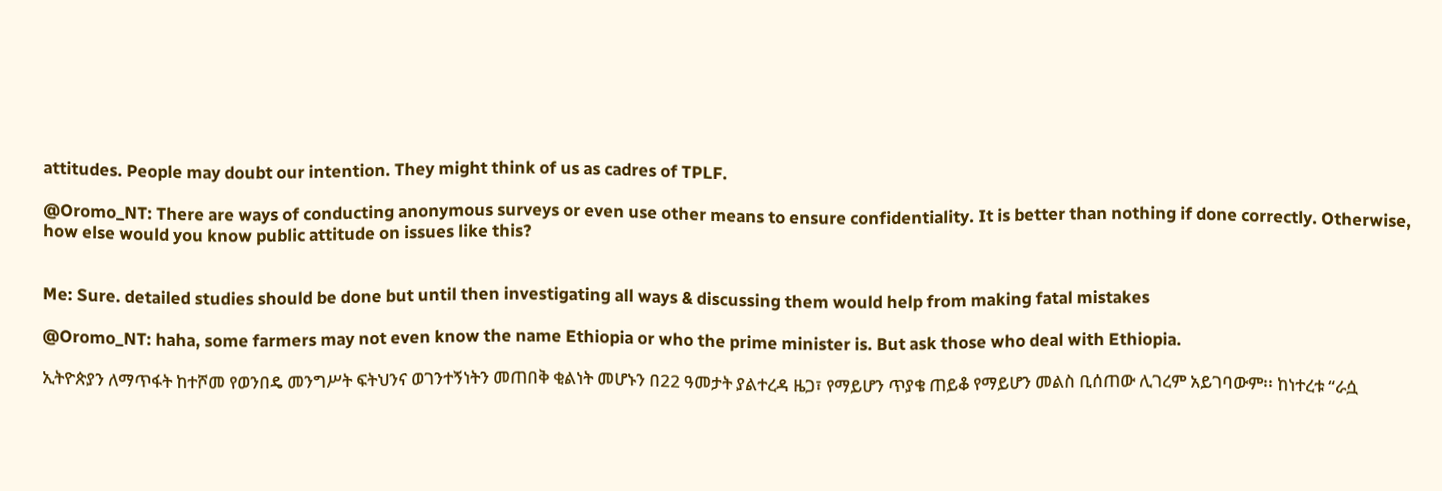attitudes. People may doubt our intention. They might think of us as cadres of TPLF.

@Oromo_NT: There are ways of conducting anonymous surveys or even use other means to ensure confidentiality. It is better than nothing if done correctly. Otherwise, how else would you know public attitude on issues like this?


Me: Sure. detailed studies should be done but until then investigating all ways & discussing them would help from making fatal mistakes

@Oromo_NT: haha, some farmers may not even know the name Ethiopia or who the prime minister is. But ask those who deal with Ethiopia.

ኢትዮጵያን ለማጥፋት ከተሾመ የወንበዴ መንግሥት ፍትህንና ወገንተኝነትን መጠበቅ ቂልነት መሆኑን በ22 ዓመታት ያልተረዳ ዜጋ፣ የማይሆን ጥያቄ ጠይቆ የማይሆን መልስ ቢሰጠው ሊገረም አይገባውም፡፡ ከነተረቱ “ራሷ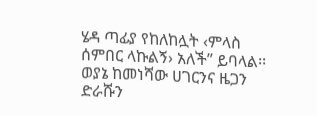ሄዳ ጣፊያ የከለከሏት ‹ምላስ ሰምበር ላኩልኝ› አለች” ይባላል፡፡ ወያኔ ከመነሻው ሀገርንና ዜጋን ድራሹን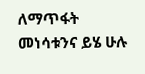ለማጥፋት መነሳቱንና ይሄ ሁሉ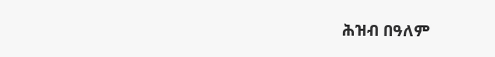ሕዝብ በዓለም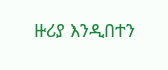ዙሪያ እንዲበተን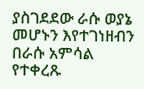ያስገደደው ራሱ ወያኔ መሆኑን እየተገነዘብን በራሱ አምሳል የተቀረጹ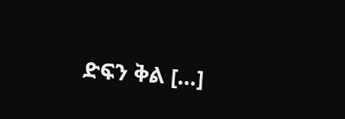ድፍን ቅል […]